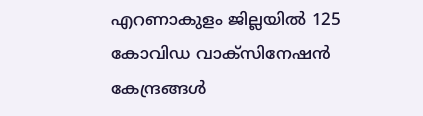എറണാകുളം ജില്ലയിൽ 125 കോവിഡ വാക്സിനേഷൻ കേന്ദ്രങ്ങൾ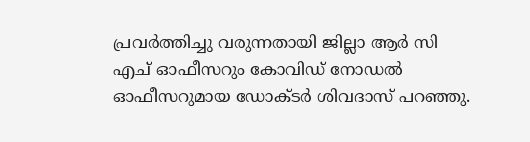പ്രവർത്തിച്ചു വരുന്നതായി ജില്ലാ ആർ സി എച് ഓഫീസറും കോവിഡ് നോഡൽ ഓഫീസറുമായ ഡോക്ടർ ശിവദാസ് പറഞ്ഞു.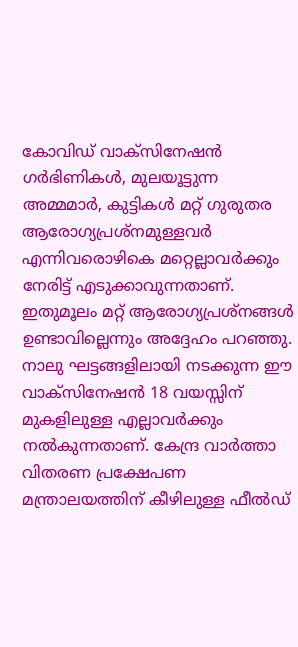കോവിഡ് വാക്സിനേഷൻ ഗർഭിണികൾ, മുലയൂട്ടുന്ന അമ്മമാർ, കുട്ടികൾ മറ്റ് ഗുരുതര ആരോഗ്യപ്രശ്നമുള്ളവർ എന്നിവരൊഴികെ മറ്റെല്ലാവർക്കും നേരിട്ട് എടുക്കാവുന്നതാണ്. ഇതുമൂലം മറ്റ് ആരോഗ്യപ്രശ്നങ്ങൾ ഉണ്ടാവില്ലെന്നും അദ്ദേഹം പറഞ്ഞു. നാലു ഘട്ടങ്ങളിലായി നടക്കുന്ന ഈ വാക്സിനേഷൻ 18 വയസ്സിന് മുകളിലുള്ള എല്ലാവർക്കും നൽകുന്നതാണ്. കേന്ദ്ര വാർത്താ വിതരണ പ്രക്ഷേപണ മന്ത്രാലയത്തിന് കീഴിലുള്ള ഫീൽഡ്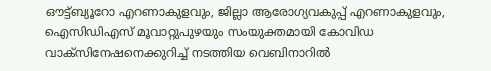ഔട്ട്ബ്യൂറോ എറണാകുളവും, ജില്ലാ ആരോഗ്യവകുപ്പ് എറണാകുളവും, ഐസിഡിഎസ് മൂവാറ്റുപുഴയും സംയുക്തമായി കോവിഡ വാക്സിനേഷനെക്കുറിച്ച് നടത്തിയ വെബിനാറിൽ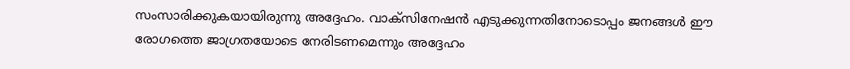സംസാരിക്കുകയായിരുന്നു അദ്ദേഹം. വാക്സിനേഷൻ എടുക്കുന്നതിനോടൊപ്പം ജനങ്ങൾ ഈ രോഗത്തെ ജാഗ്രതയോടെ നേരിടണമെന്നും അദ്ദേഹം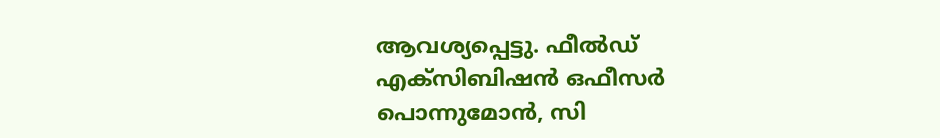ആവശ്യപ്പെട്ടു. ഫീൽഡ് എക്സിബിഷൻ ഒഫീസർ പൊന്നുമോൻ, സി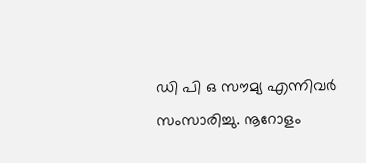ഡി പി ഒ സൗമ്യ എന്നിവർ സംസാരിച്ചു. നൂറോളം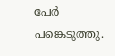പേർ പങ്കെടുത്തു.